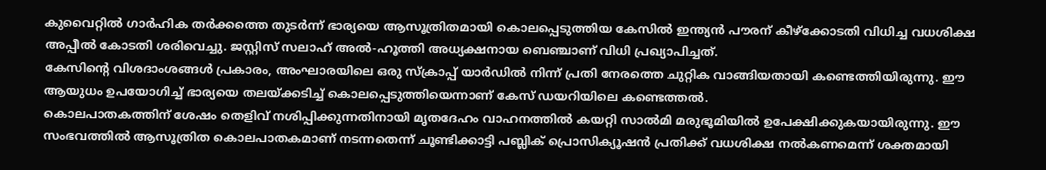കുവൈറ്റിൽ ഗാർഹിക തർക്കത്തെ തുടർന്ന് ഭാര്യയെ ആസൂത്രിതമായി കൊലപ്പെടുത്തിയ കേസിൽ ഇന്ത്യൻ പൗരന് കീഴ്ക്കോടതി വിധിച്ച വധശിക്ഷ അപ്പീൽ കോടതി ശരിവെച്ചു. ജസ്റ്റിസ് സലാഹ് അൽ-ഹൂത്തി അധ്യക്ഷനായ ബെഞ്ചാണ് വിധി പ്രഖ്യാപിച്ചത്.
കേസിന്റെ വിശദാംശങ്ങൾ പ്രകാരം, അംഘാരയിലെ ഒരു സ്ക്രാപ്പ് യാർഡിൽ നിന്ന് പ്രതി നേരത്തെ ചുറ്റിക വാങ്ങിയതായി കണ്ടെത്തിയിരുന്നു. ഈ ആയുധം ഉപയോഗിച്ച് ഭാര്യയെ തലയ്ക്കടിച്ച് കൊലപ്പെടുത്തിയെന്നാണ് കേസ് ഡയറിയിലെ കണ്ടെത്തൽ.
കൊലപാതകത്തിന് ശേഷം തെളിവ് നശിപ്പിക്കുന്നതിനായി മൃതദേഹം വാഹനത്തിൽ കയറ്റി സാൽമി മരുഭൂമിയിൽ ഉപേക്ഷിക്കുകയായിരുന്നു. ഈ സംഭവത്തിൽ ആസൂത്രിത കൊലപാതകമാണ് നടന്നതെന്ന് ചൂണ്ടിക്കാട്ടി പബ്ലിക് പ്രൊസിക്യൂഷൻ പ്രതിക്ക് വധശിക്ഷ നൽകണമെന്ന് ശക്തമായി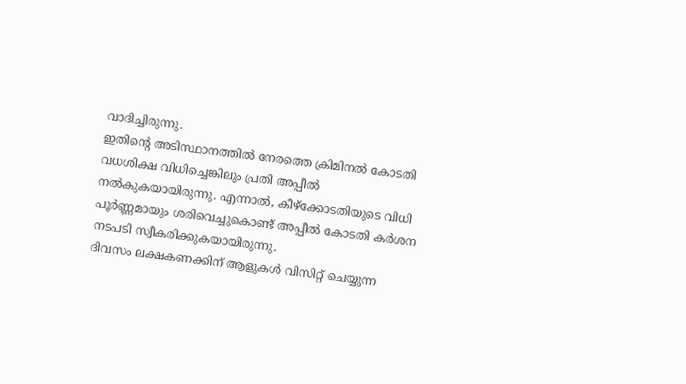വാദിച്ചിരുന്നു.
ഇതിന്റെ അടിസ്ഥാനത്തിൽ നേരത്തെ ക്രിമിനൽ കോടതി വധശിക്ഷ വിധിച്ചെങ്കിലും പ്രതി അപ്പീൽ നൽകുകയായിരുന്നു. എന്നാൽ, കീഴ്ക്കോടതിയുടെ വിധി പൂർണ്ണമായും ശരിവെച്ചുകൊണ്ട് അപ്പീൽ കോടതി കർശന നടപടി സ്വീകരിക്കുകയായിരുന്നു.
ദിവസം ലക്ഷകണക്കിന് ആളുകൾ വിസിറ്റ് ചെയ്യുന്ന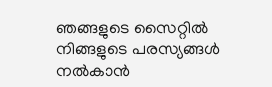ഞങ്ങളുടെ സൈറ്റിൽ നിങ്ങളുടെ പരസ്യങ്ങൾ നൽകാൻ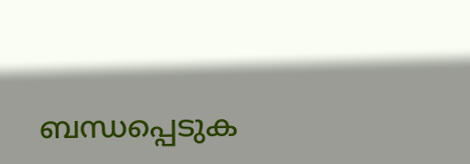ബന്ധപ്പെടുക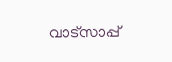വാട്സാപ്പ്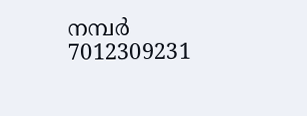നമ്പർ 7012309231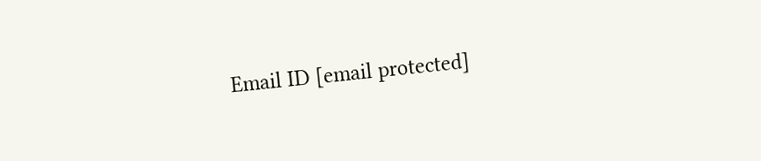Email ID [email protected]